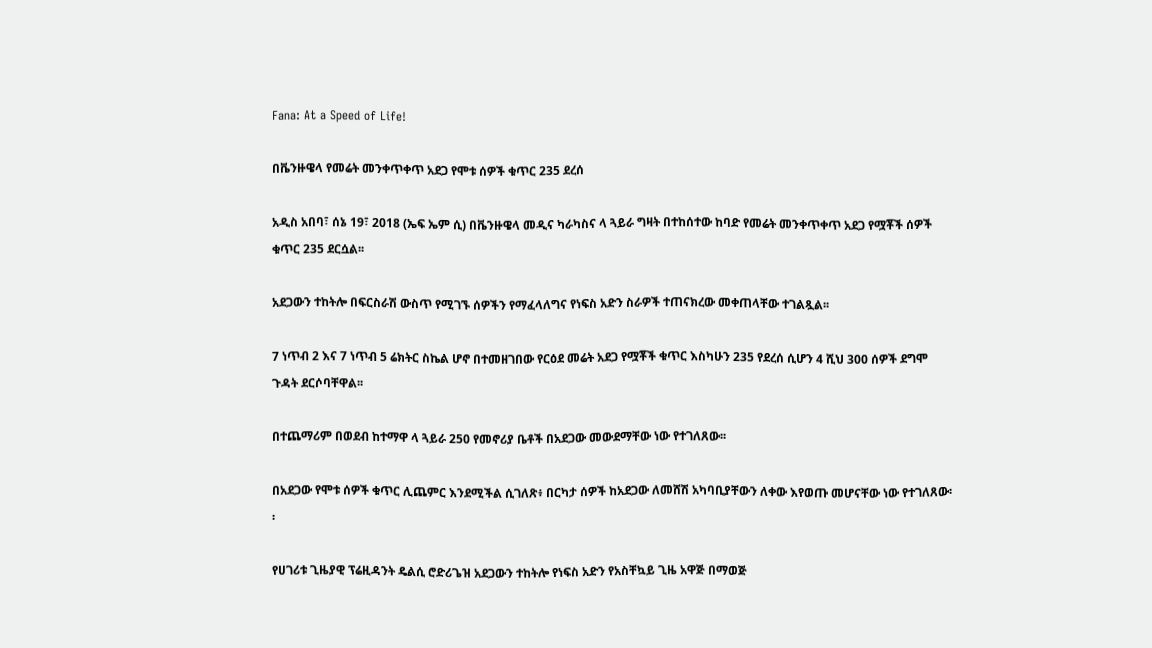Fana: At a Speed of Life!

በቬንዙዌላ የመሬት መንቀጥቀጥ አደጋ የሞቱ ሰዎች ቁጥር 235 ደረሰ

አዲስ አበባ፣ ሰኔ 19፣ 2018 (ኤፍ ኤም ሲ) በቬንዙዌላ መዲና ካራካስና ላ ጓይራ ግዛት በተከሰተው ከባድ የመሬት መንቀጥቀጥ አደጋ የሟቾች ሰዎች ቁጥር 235 ደርሷል፡፡

አደጋውን ተከትሎ በፍርስራሽ ውስጥ የሚገኙ ሰዎችን የማፈላለግና የነፍስ አድን ስራዎች ተጠናክረው መቀጠላቸው ተገልጿል፡፡

7 ነጥብ 2 እና 7 ነጥብ 5 ሬክትር ስኬል ሆኖ በተመዘገበው የርዕደ መሬት አደጋ የሟቾች ቁጥር እስካሁን 235 የደረሰ ሲሆን 4 ሺህ 300 ሰዎች ደግሞ ጉዳት ደርሶባቸዋል፡፡

በተጨማሪም በወደብ ከተማዋ ላ ጓይራ 250 የመኖሪያ ቤቶች በአደጋው መውደማቸው ነው የተገለጸው፡፡

በአደጋው የሞቱ ሰዎች ቁጥር ሊጨምር እንደሚችል ሲገለጽ፥ በርካታ ሰዎች ከአደጋው ለመሸሽ አካባቢያቸውን ለቀው እየወጡ መሆናቸው ነው የተገለጸው፡፡

የሀገሪቱ ጊዜያዊ ፕሬዚዳንት ዴልሲ ሮድሪጌዝ አደጋውን ተከትሎ የነፍስ አድን የአስቸኳይ ጊዜ አዋጅ በማወጅ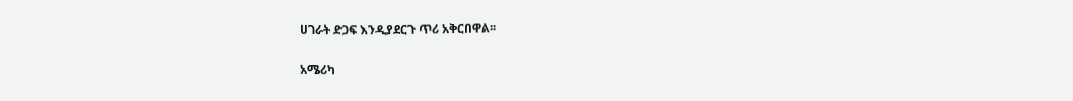ሀገራት ድጋፍ እንዲያደርጉ ጥሪ አቅርበዋል፡፡

አሜሪካ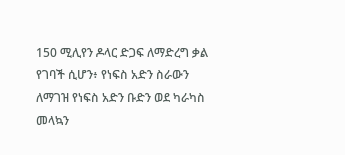150 ሚሊየን ዶላር ድጋፍ ለማድረግ ቃል የገባች ሲሆን፥ የነፍስ አድን ስራውን ለማገዝ የነፍስ አድን ቡድን ወደ ካራካስ መላኳን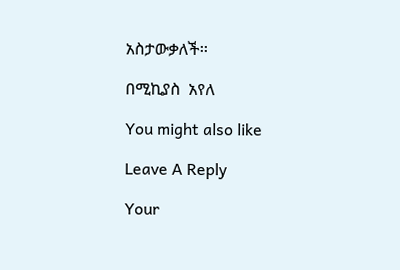አስታውቃለች፡፡

በሚኪያስ  አየለ

You might also like

Leave A Reply

Your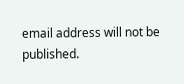email address will not be published.